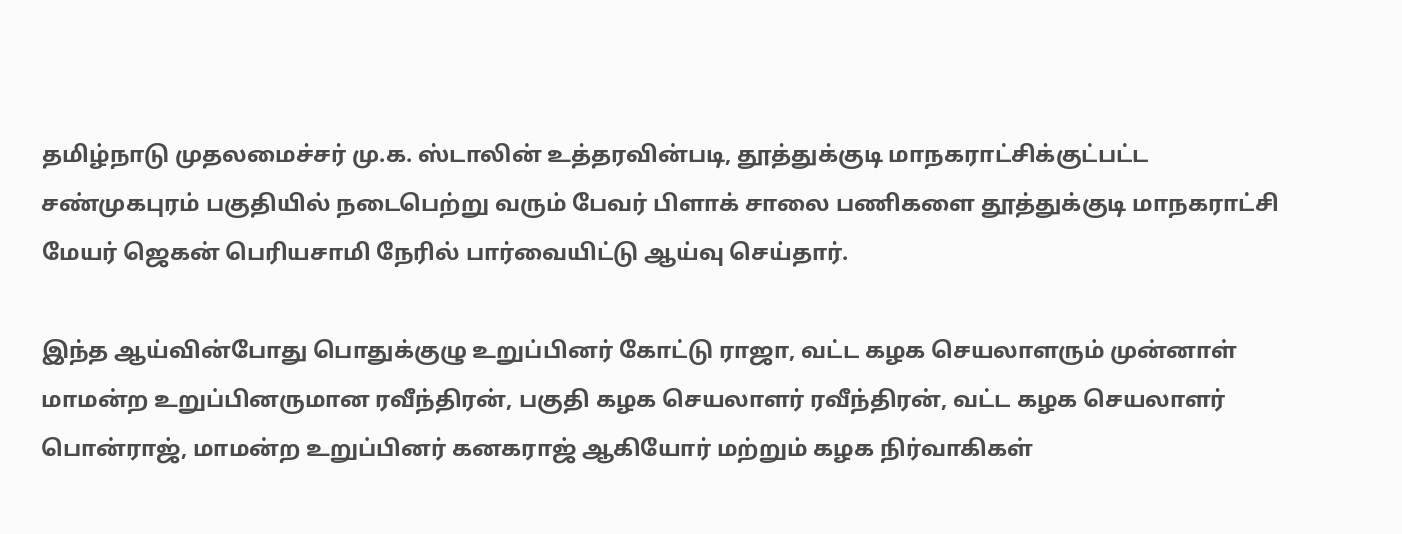தமிழ்நாடு முதலமைச்சர் மு.க. ஸ்டாலின் உத்தரவின்படி, தூத்துக்குடி மாநகராட்சிக்குட்பட்ட சண்முகபுரம் பகுதியில் நடைபெற்று வரும் பேவர் பிளாக் சாலை பணிகளை தூத்துக்குடி மாநகராட்சி மேயர் ஜெகன் பெரியசாமி நேரில் பார்வையிட்டு ஆய்வு செய்தார்.

இந்த ஆய்வின்போது பொதுக்குழு உறுப்பினர் கோட்டு ராஜா, வட்ட கழக செயலாளரும் முன்னாள் மாமன்ற உறுப்பினருமான ரவீந்திரன், பகுதி கழக செயலாளர் ரவீந்திரன், வட்ட கழக செயலாளர் பொன்ராஜ், மாமன்ற உறுப்பினர் கனகராஜ் ஆகியோர் மற்றும் கழக நிர்வாகிகள்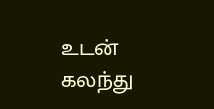உடன் கலந்து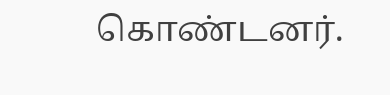கொண்டனர்.